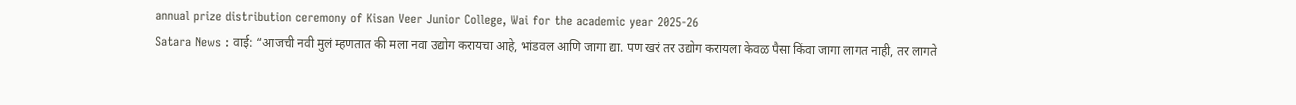annual prize distribution ceremony of Kisan Veer Junior College, Wai for the academic year 2025-26
Satara News : वाई: “आजची नवी मुलं म्हणतात की मला नवा उद्योग करायचा आहे, भांडवल आणि जागा द्या. पण खरं तर उद्योग करायला केवळ पैसा किंवा जागा लागत नाही, तर लागते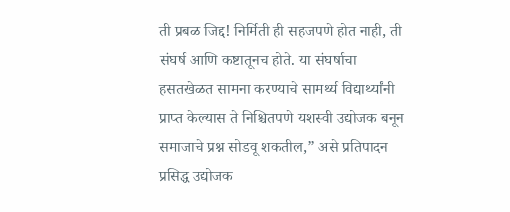ती प्रबळ जिद्द! निर्मिती ही सहजपणे होत नाही, ती संघर्ष आणि कष्टातूनच होते. या संघर्षाचा हसतखेळत सामना करण्याचे सामर्थ्य विद्यार्थ्यांनी प्राप्त केल्यास ते निश्चितपणे यशस्वी उद्योजक बनून समाजाचे प्रश्न सोडवू शकतील,” असे प्रतिपादन प्रसिद्ध उद्योजक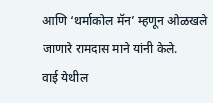आणि ‘थर्माकोल मॅन’ म्हणून ओळखले जाणारे रामदास माने यांनी केले.
वाई येथील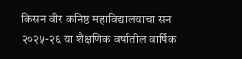किसन वीर कनिष्ठ महाविद्यालयाचा सन २०२५-२६ या शैक्षणिक वर्षातील वार्षिक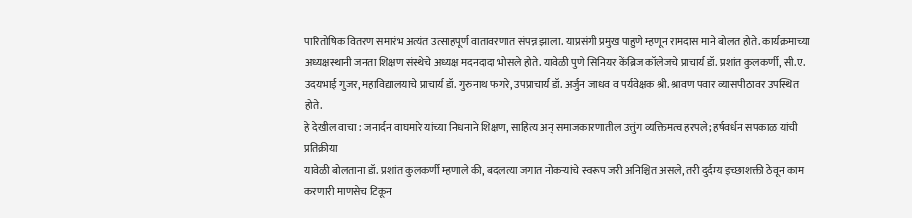पारितोषिक वितरण समारंभ अत्यंत उत्साहपूर्ण वातावरणात संपन्न झाला. याप्रसंगी प्रमुख पाहुणे म्हणून रामदास माने बोलत होते. कार्यक्रमाच्या अध्यक्षस्थानी जनता शिक्षण संस्थेचे अध्यक्ष मदनदादा भोसले होते. यावेळी पुणे सिनियर केंब्रिज कॉलेजचे प्राचार्य डॉ. प्रशांत कुलकर्णी, सी.ए. उदयभाई गुजर, महाविद्यालयाचे प्राचार्य डॉ. गुरुनाथ फगरे, उपप्राचार्य डॉ. अर्जुन जाधव व पर्यवेक्षक श्री. श्रावण पवार व्यासपीठावर उपस्थित होते.
हे देखील वाचा : जनार्दन वाघमारे यांच्या निधनाने शिक्षण, साहित्य अन् समाजकारणातील उत्तुंग व्यक्तिमत्व हरपले; हर्षवर्धन सपकाळ यांची प्रतिक्रीया
यावेळी बोलताना डॉ. प्रशांत कुलकर्णी म्हणाले की, बदलत्या जगात नोकऱ्यांचे स्वरूप जरी अनिश्चित असले, तरी दुर्दम्य इच्छाशक्ती ठेवून काम करणारी माणसेच टिकून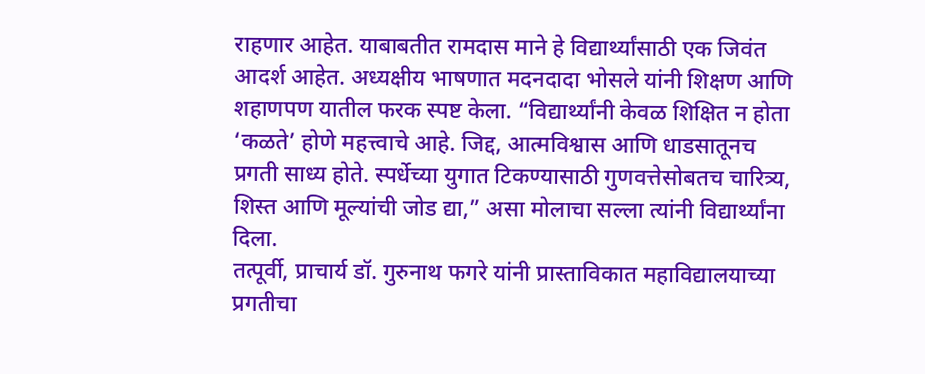राहणार आहेत. याबाबतीत रामदास माने हे विद्यार्थ्यांसाठी एक जिवंत आदर्श आहेत. अध्यक्षीय भाषणात मदनदादा भोसले यांनी शिक्षण आणि शहाणपण यातील फरक स्पष्ट केला. “विद्यार्थ्यांनी केवळ शिक्षित न होता ‘कळते’ होणे महत्त्वाचे आहे. जिद्द, आत्मविश्वास आणि धाडसातूनच प्रगती साध्य होते. स्पर्धेच्या युगात टिकण्यासाठी गुणवत्तेसोबतच चारित्र्य, शिस्त आणि मूल्यांची जोड द्या,” असा मोलाचा सल्ला त्यांनी विद्यार्थ्यांना दिला.
तत्पूर्वी, प्राचार्य डॉ. गुरुनाथ फगरे यांनी प्रास्ताविकात महाविद्यालयाच्या प्रगतीचा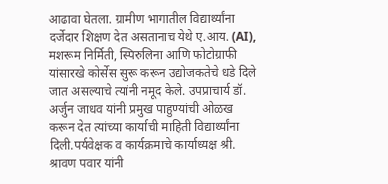आढावा घेतला. ग्रामीण भागातील विद्यार्थ्यांना दर्जेदार शिक्षण देत असतानाच येथे ए.आय. (AI), मशरूम निर्मिती, स्पिरुलिना आणि फोटोग्राफी यांसारखे कोर्सेस सुरू करून उद्योजकतेचे धडे दिले जात असल्याचे त्यांनी नमूद केले. उपप्राचार्य डॉ. अर्जुन जाधव यांनी प्रमुख पाहुण्यांची ओळख करून देत त्यांच्या कार्याची माहिती विद्यार्थ्यांना दिली.पर्यवेक्षक व कार्यक्रमाचे कार्याध्यक्ष श्री. श्रावण पवार यांनी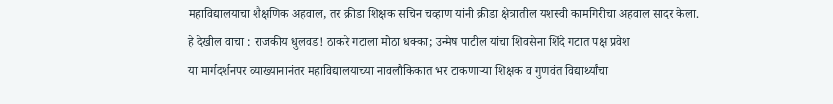महाविद्यालयाचा शैक्षणिक अहवाल, तर क्रीडा शिक्षक सचिन चव्हाण यांनी क्रीडा क्षेत्रातील यशस्वी कामगिरीचा अहवाल सादर केला.
हे देखील वाचा : राजकीय धुलवड! ठाकरे गटाला मोठा धक्का; उन्मेष पाटील यांचा शिवसेना शिंदे गटात पक्ष प्रवेश
या मार्गदर्शनपर व्याख्यानानंतर महाविद्यालयाच्या नावलौकिकात भर टाकणाऱ्या शिक्षक व गुणवंत विद्यार्थ्यांचा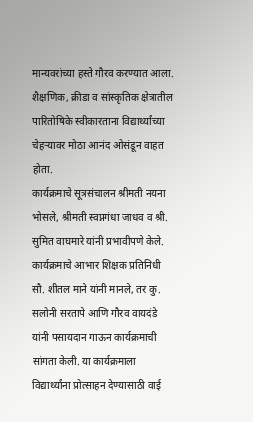मान्यवरांच्या हस्ते गौरव करण्यात आला. शैक्षणिक, क्रीडा व सांस्कृतिक क्षेत्रातील पारितोषिके स्वीकारताना विद्यार्थ्यांच्या चेहऱ्यावर मोठा आनंद ओसंडून वाहत होता.
कार्यक्रमाचे सूत्रसंचालन श्रीमती नयना भोसले, श्रीमती स्वप्नगंधा जाधव व श्री. सुमित वाघमारे यांनी प्रभावीपणे केले. कार्यक्रमाचे आभार शिक्षक प्रतिनिधी सौ. शीतल माने यांनी मानले, तर कु. सलोनी सरतापे आणि गौरव वायदंडे यांनी पसायदान गाऊन कार्यक्रमाची सांगता केली. या कार्यक्रमाला विद्यार्थ्यांना प्रोत्साहन देण्यासाठी वाई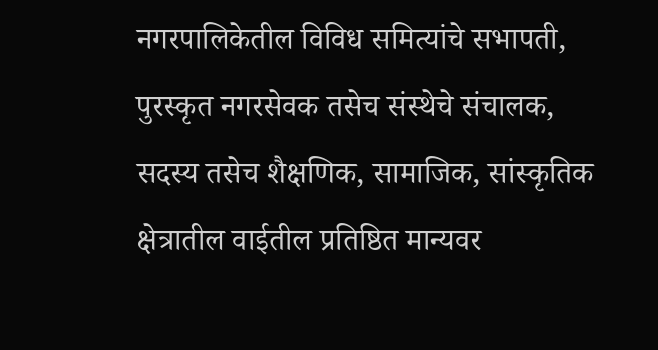नगरपालिकेतील विविध समित्यांचे सभापती, पुरस्कृत नगरसेवक तसेच संस्थेचे संचालक, सदस्य तसेच शैक्षणिक, सामाजिक, सांस्कृतिक क्षेत्रातील वाईतील प्रतिष्ठित मान्यवर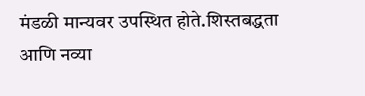मंडळी मान्यवर उपस्थित होते.शिस्तबद्धता आणि नव्या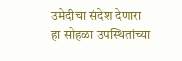उमेदीचा संदेश देणारा हा सोहळा उपस्थितांच्या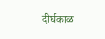दीर्घकाळ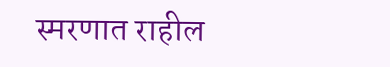स्मरणात राहील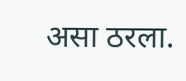असा ठरला.